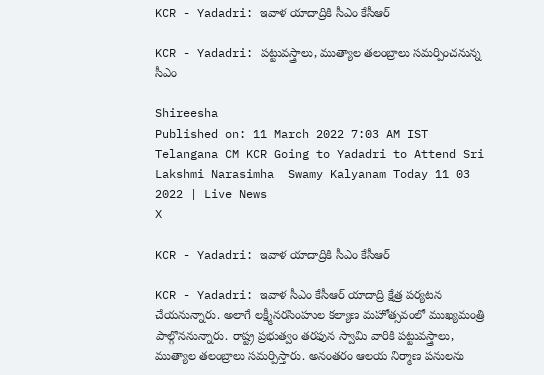KCR - Yadadri: ఇవాళ యాదాద్రికి సీఎం కేసీఆర్

KCR - Yadadri: పట్టువస్త్రాలు, ముత్యాల తలంబ్రాలు సమర్పించనున్న సీఎం

Shireesha
Published on: 11 March 2022 7:03 AM IST
Telangana CM KCR Going to Yadadri to Attend Sri Lakshmi Narasimha  Swamy Kalyanam Today 11 03 2022 | Live News
X

KCR - Yadadri: ఇవాళ యాదాద్రికి సీఎం కేసీఆర్

KCR - Yadadri: ఇవాళ సీఎం కేసీఆర్‌ యాదాద్రి క్షేత్ర పర్యటన చేయనున్నారు. అలాగే లక్ష్మీనరసింహుల కల్యాణ మహోత్సవంలో ముఖ్యమంత్రి పాల్గొననున్నారు. రాష్ట్ర ప్రభుత్వం తరఫున స్వామి వారికి పట్టువస్త్రాలు, ముత్యాల తలంబ్రాలు సమర్పిస్తారు. అనంతరం ఆలయ నిర్మాణ పనులను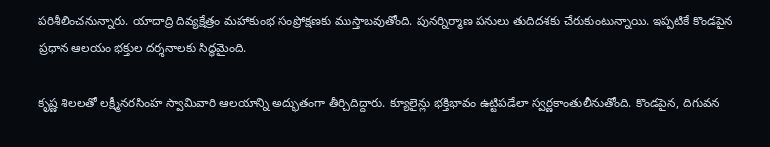పరిశీలించనున్నారు. యాదాద్రి దివ్యక్షేత్రం మహాకుంభ సంప్రోక్షణకు ముస్తాబవుతోంది. పునర్నిర్మాణ పనులు తుదిదశకు చేరుకుంటున్నాయి. ఇప్పటికే కొండపైన ప్రధాన ఆలయం భక్తుల దర్శనాలకు సిద్ధమైంది.

కృష్ణ శిలలతో లక్ష్మీనరసింహ స్వామివారి ఆలయాన్ని అద్భుతంగా తీర్చిదిద్దారు. క్యూలైన్లు భక్తిభావం ఉట్టిపడేలా స్వర్ణకాంతులీనుతోంది. కొండపైన, దిగువన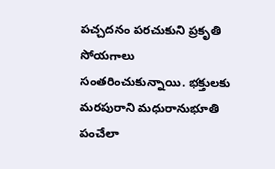పచ్చదనం పరచుకుని ప్రకృతి సోయగాలు సంతరించుకున్నాయి. భక్తులకు మరపురాని మధురానుభూతి పంచేలా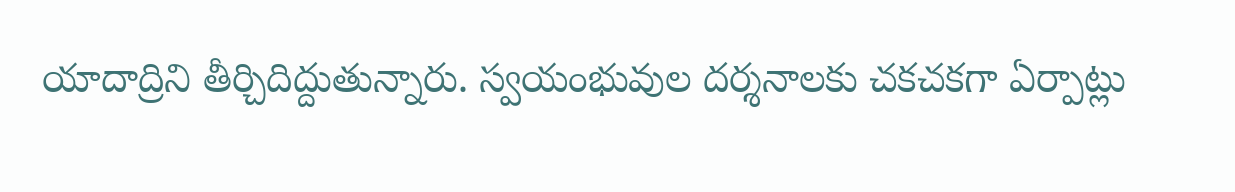యాదాద్రిని తీర్చిదిద్దుతున్నారు. స్వయంభువుల దర్శనాలకు చకచకగా ఏర్పాట్లు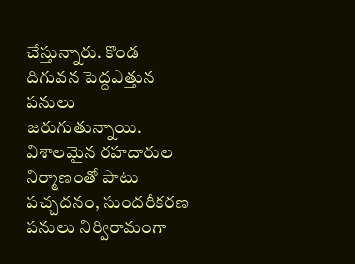చేస్తున్నారు. కొండ దిగువన పెద్దఎత్తున పనులు జరుగుతున్నాయి. విశాలమైన రహదారుల నిర్మాణంతో పాటు పచ్చదనం, సుందరీకరణ పనులు నిర్విరామంగా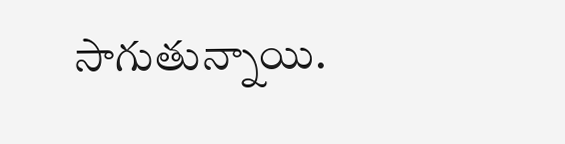సాగుతున్నాయి.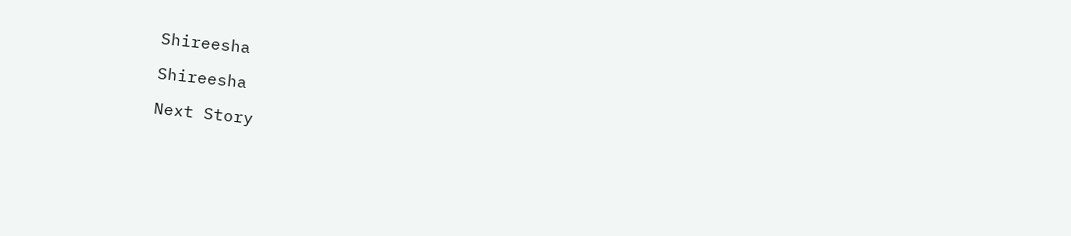Shireesha

Shireesha

Next Story